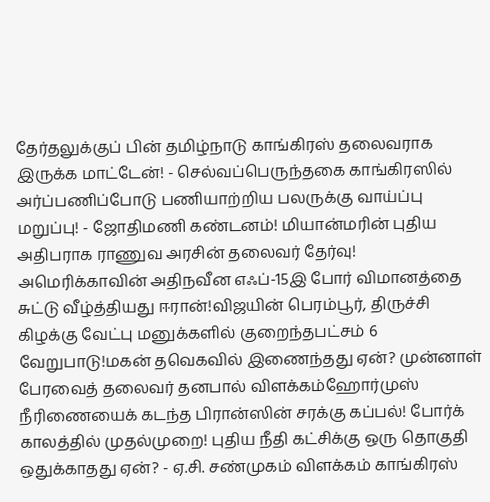தேர்தலுக்குப் பின் தமிழ்நாடு காங்கிரஸ் தலைவராக இருக்க மாட்டேன்! - செல்வப்பெருந்தகை காங்கிரஸில் அர்ப்பணிப்போடு பணியாற்றிய பலருக்கு வாய்ப்பு மறுப்பு! - ஜோதிமணி கண்டனம்! மியான்மரின் புதிய அதிபராக ராணுவ அரசின் தலைவர் தேர்வு! அமெரிக்காவின் அதிநவீன எஃப்-15இ போர் விமானத்தை சுட்டு வீழ்த்தியது ஈரான்!விஜயின் பெரம்பூர், திருச்சி கிழக்கு வேட்பு மனுக்களில் குறைந்தபட்சம் 6 வேறுபாடு!மகன் தவெகவில் இணைந்தது ஏன்? முன்னாள் பேரவைத் தலைவர் தனபால் விளக்கம்ஹோர்முஸ் நீரிணையைக் கடந்த பிரான்ஸின் சரக்கு கப்பல்! போர்க் காலத்தில் முதல்முறை! புதிய நீதி கட்சிக்கு ஒரு தொகுதி ஒதுக்காதது ஏன்? - ஏ.சி. சண்முகம் விளக்கம் காங்கிரஸ்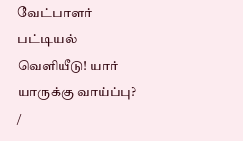வேட்பாளர் பட்டியல் வெளியீடு! யார் யாருக்கு வாய்ப்பு?
/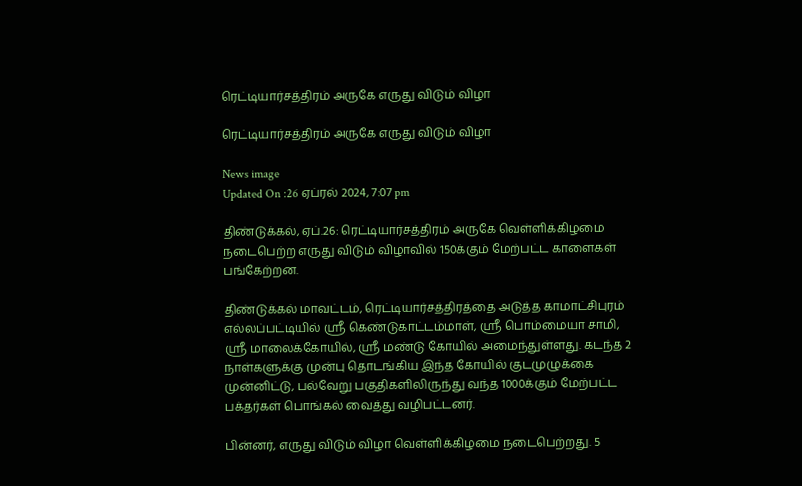ரெட்டியார்சத்திரம் அருகே எருது விடும் விழா

ரெட்டியார்சத்திரம் அருகே எருது விடும் விழா

News image
Updated On :26 ஏப்ரல் 2024, 7:07 pm

திண்டுக்கல், ஏப்.26: ரெட்டியார்சத்திரம் அருகே வெள்ளிக்கிழமை நடைபெற்ற எருது விடும் விழாவில் 150க்கும் மேற்பட்ட காளைகள் பங்கேற்றன.

திண்டுக்கல் மாவட்டம், ரெட்டியார்சத்திரத்தை அடுத்த காமாட்சிபுரம் எல்லப்பட்டியில் ஸ்ரீ கெண்டுகாட்டம்மாள், ஸ்ரீ பொம்மையா சாமி, ஸ்ரீ மாலைக்கோயில், ஸ்ரீ மண்டு கோயில் அமைந்துள்ளது. கடந்த 2 நாள்களுக்கு முன்பு தொடங்கிய இந்த கோயில் குடமுழுக்கை முன்னிட்டு, பல்வேறு பகுதிகளிலிருந்து வந்த 1000க்கும் மேற்பட்ட பக்தர்கள் பொங்கல் வைத்து வழிபட்டனர்.

பின்னர், எருது விடும் விழா வெள்ளிக்கிழமை நடைபெற்றது. 5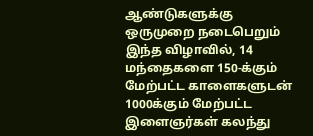ஆண்டுகளுக்கு ஒருமுறை நடைபெறும் இந்த விழாவில், 14 மந்தைகளை 150-க்கும் மேற்பட்ட காளைகளுடன் 1000க்கும் மேற்பட்ட இளைஞர்கள் கலந்து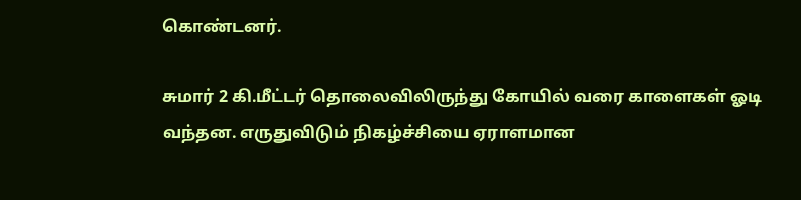கொண்டனர்.

சுமார் 2 கி.மீட்டர் தொலைவிலிருந்து கோயில் வரை காளைகள் ஓடி வந்தன. எருதுவிடும் நிகழ்ச்சியை ஏராளமான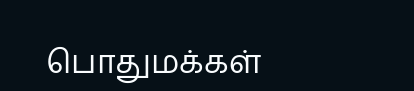பொதுமக்கள்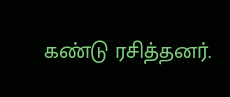கண்டு ரசித்தனர்.